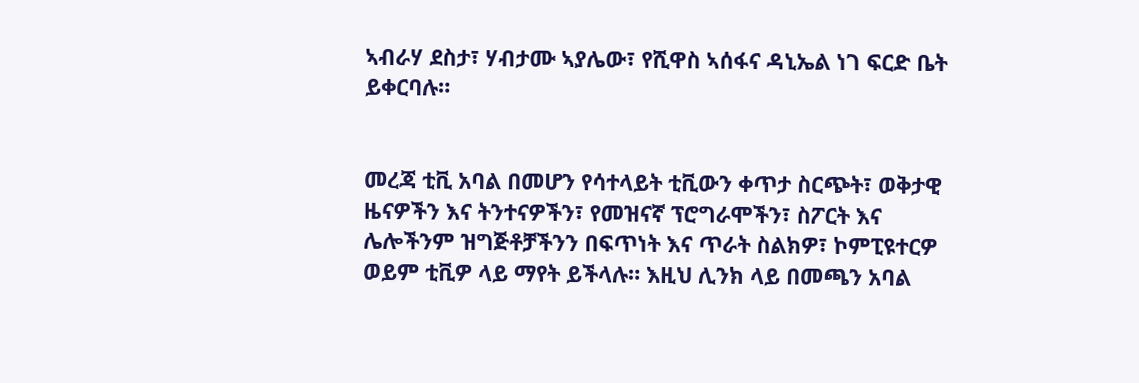ኣብራሃ ደስታ፣ ሃብታሙ ኣያሌው፣ የሺዋስ ኣሰፋና ዳኒኤል ነገ ፍርድ ቤት ይቀርባሉ።


መረጃ ቲቪ አባል በመሆን የሳተላይት ቲቪውን ቀጥታ ስርጭት፣ ወቅታዊ ዜናዎችን እና ትንተናዎችን፣ የመዝናኛ ፕሮግራሞችን፣ ስፖርት እና ሌሎችንም ዝግጅቶቻችንን በፍጥነት እና ጥራት ስልክዎ፣ ኮምፒዩተርዎ ወይም ቲቪዎ ላይ ማየት ይችላሉ። እዚህ ሊንክ ላይ በመጫን አባል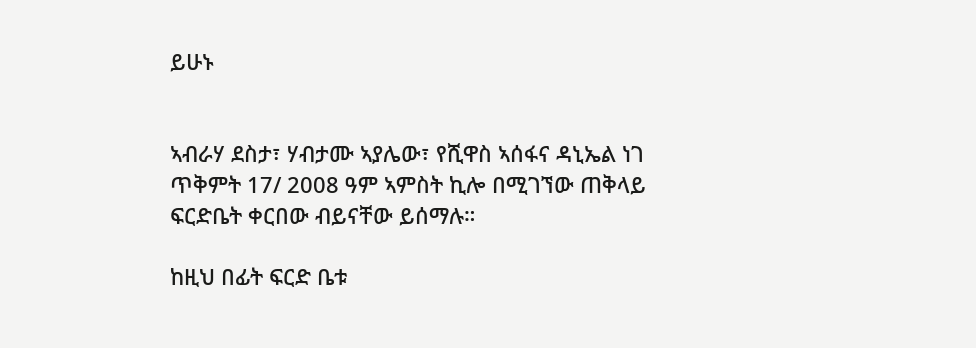ይሁኑ


ኣብራሃ ደስታ፣ ሃብታሙ ኣያሌው፣ የሺዋስ ኣሰፋና ዳኒኤል ነገ ጥቅምት 17/ 2008 ዓም ኣምስት ኪሎ በሚገኘው ጠቅላይ ፍርድቤት ቀርበው ብይናቸው ይሰማሉ።

ከዚህ በፊት ፍርድ ቤቱ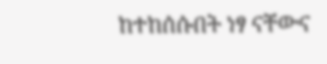ከተከሰሱበት ነፃ ናቸውና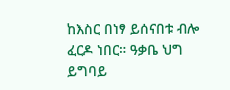ከእስር በነፃ ይሰናበቱ ብሎ ፈርዶ ነበር። ዓቃቤ ህግ ይግባይ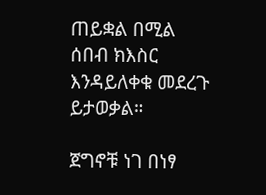ጠይቋል በሚል ሰበብ ክእስር እንዳይለቀቁ መደረጉ ይታወቃል።

ጀግኖቹ ነገ በነፃ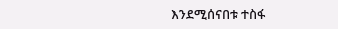እንደሚሰናበቱ ተስፋ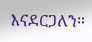እናደርጋለን።